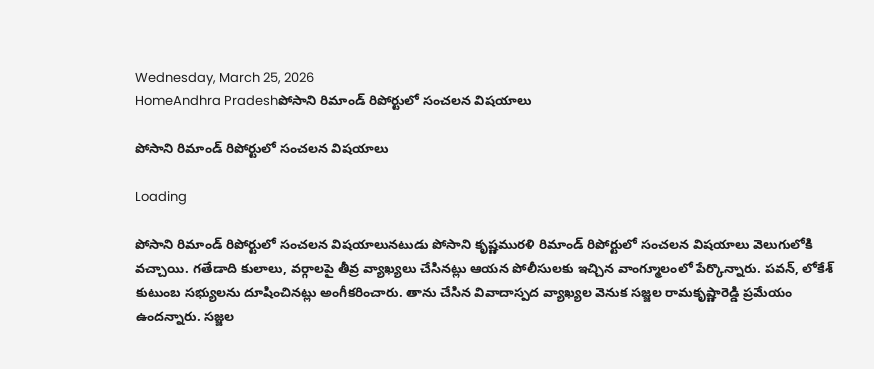Wednesday, March 25, 2026
HomeAndhra Pradeshపోసాని రిమాండ్‌ రిపోర్టులో సంచలన విషయాలు

పోసాని రిమాండ్‌ రిపోర్టులో సంచలన విషయాలు

Loading

పోసాని రిమాండ్‌ రిపోర్టులో సంచలన విషయాలునటుడు పోసాని కృష్ణమురళి రిమాండ్‌ రిపోర్టులో సంచలన విషయాలు వెలుగులోకి వచ్చాయి. గతేడాది కులాలు, వర్గాలపై తీవ్ర వ్యాఖ్యలు చేసినట్లు ఆయన పోలీసులకు ఇచ్చిన వాంగ్మూలంలో పేర్కొన్నారు. పవన్‌, లోకేశ్‌ కుటుంబ సభ్యులను దూషించినట్లు అంగీకరించారు. తాను చేసిన వివాదాస్పద వ్యాఖ్యల వెనుక సజ్జల రామకృష్ణారెడ్డి ప్రమేయం ఉందన్నారు. సజ్జల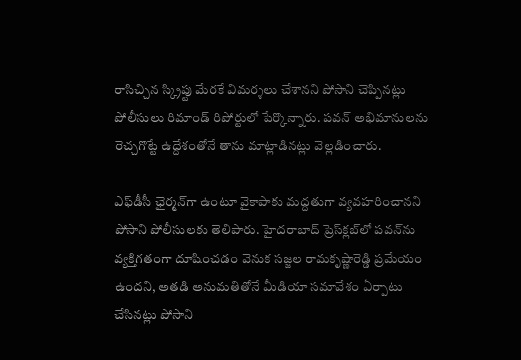రాసిచ్చిన స్క్రిప్టు మేరకే విమర్శలు చేశానని పోసాని చెప్పినట్లు పోలీసులు రిమాండ్‌ రిపోర్టులో పేర్కొన్నారు. పవన్‌ అభిమానులను రెచ్చగొట్టే ఉద్దేశంతోనే తాను మాట్లాడినట్లు వెల్లడించారు.

ఎఫ్‌డీసీ ఛైర్మన్‌గా ఉంటూ వైకాపాకు మద్దతుగా వ్యవహరించానని పోసాని పోలీసులకు తెలిపారు. హైదరాబాద్‌ ప్రెస్‌క్లబ్‌లో పవన్‌ను వ్యక్తిగతంగా దూషించడం వెనుక సజ్జల రామకృష్ణారెడ్డి ప్రమేయం ఉందని, అతడి అనుమతితోనే మీడియా సమావేశం ఏర్పాటు చేసినట్లు పోసాని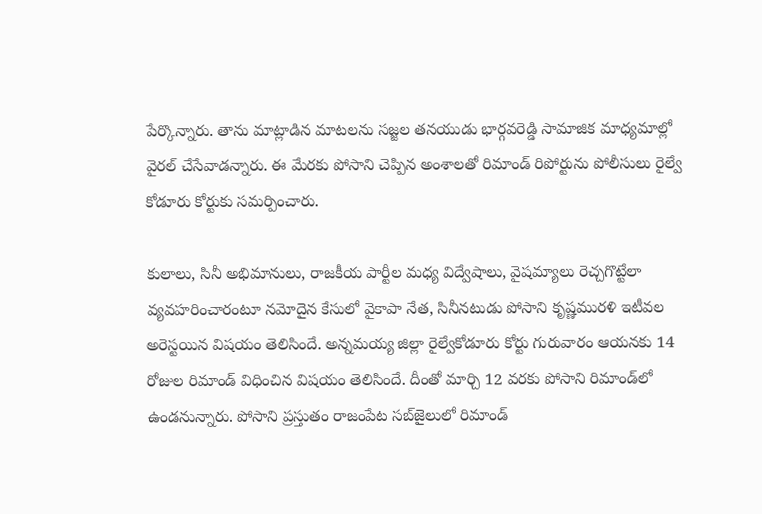పేర్కొన్నారు. తాను మాట్లాడిన మాటలను సజ్జల తనయుడు భార్గవరెడ్డి సామాజిక మాధ్యమాల్లో వైరల్‌ చేసేవాడన్నారు. ఈ మేరకు పోసాని చెప్పిన అంశాలతో రిమాండ్‌ రిపోర్టును పోలీసులు రైల్వే కోడూరు కోర్టుకు సమర్పించారు.

కులాలు, సినీ అభిమానులు, రాజకీయ పార్టీల మధ్య విద్వేషాలు, వైషమ్యాలు రెచ్చగొట్టేలా వ్యవహరించారంటూ నమోదైన కేసులో వైకాపా నేత, సినీనటుడు పోసాని కృష్ణమురళి ఇటీవల అరెస్టయిన విషయం తెలిసిందే. అన్నమయ్య జిల్లా రైల్వేకోడూరు కోర్టు గురువారం ఆయనకు 14 రోజుల రిమాండ్‌ విధించిన విషయం తెలిసిందే. దీంతో మార్చి 12 వరకు పోసాని రిమాండ్‌లో ఉండనున్నారు. పోసాని ప్రస్తుతం రాజంపేట సబ్‌జైలులో రిమాండ్‌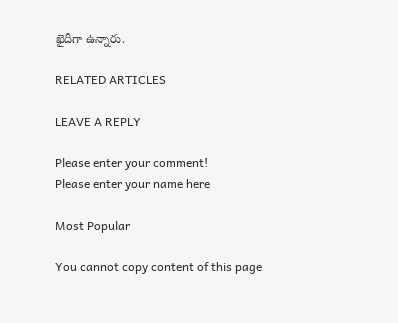ఖైదీగా ఉన్నారు.

RELATED ARTICLES

LEAVE A REPLY

Please enter your comment!
Please enter your name here

Most Popular

You cannot copy content of this page